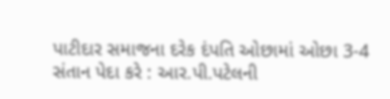પાટીદાર સમાજના દરેક દંપતિ ઓછામાં ઓછા 3-4 સંતાન પેદા કરે : આર.પી.પટેલની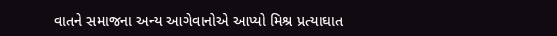વાતને સમાજના અન્ય આગેવાનોએ આપ્યો મિશ્ર પ્રત્યાઘાત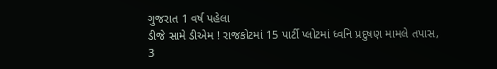ગુજરાત 1 વર્ષ પહેલા
ડીજે સામે ડીએમ ! રાજકોટમાં 15 પાર્ટી પ્લોટમાં ધ્વનિ પ્રદુષણ મામલે તપાસ, 3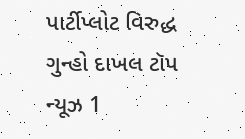પાર્ટીપ્લોટ વિરુદ્ધ ગુન્હો દાખલ ટૉપ ન્યૂઝ 1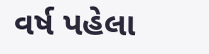વર્ષ પહેલા